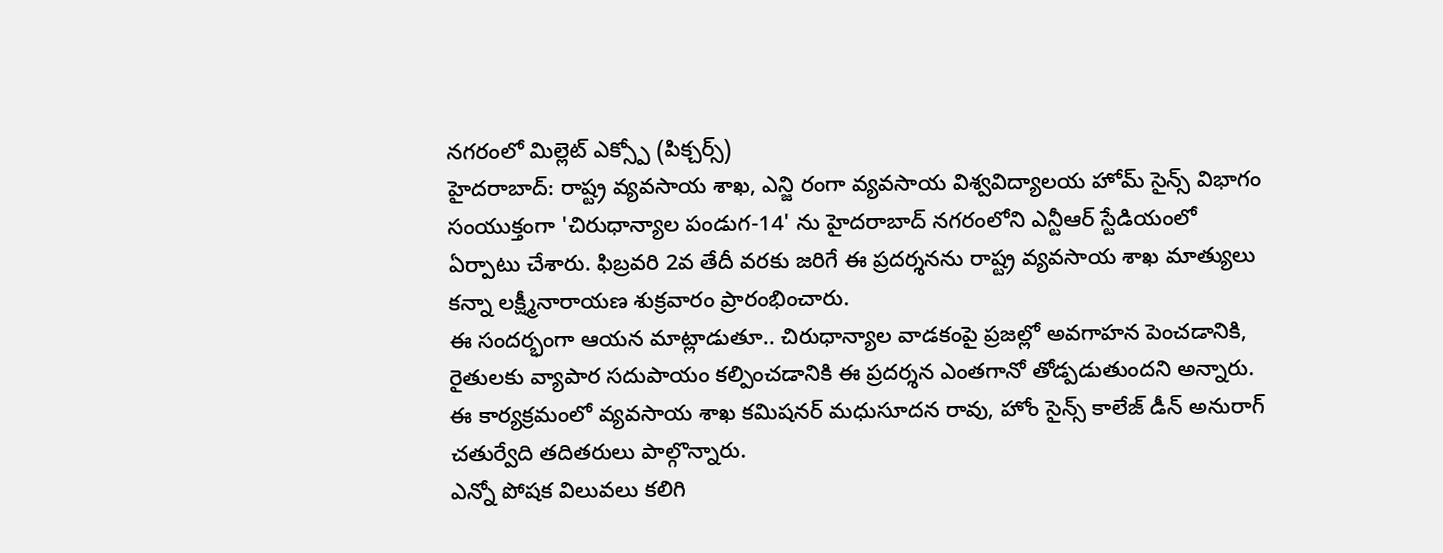నగరంలో మిల్లెట్ ఎక్స్పో (పిక్చర్స్)
హైదరాబాద్: రాష్ట్ర వ్యవసాయ శాఖ, ఎన్జి రంగా వ్యవసాయ విశ్వవిద్యాలయ హోమ్ సైన్స్ విభాగం సంయుక్తంగా 'చిరుధాన్యాల పండుగ-14' ను హైదరాబాద్ నగరంలోని ఎన్టీఆర్ స్టేడియంలో ఏర్పాటు చేశారు. ఫిబ్రవరి 2వ తేదీ వరకు జరిగే ఈ ప్రదర్శనను రాష్ట్ర వ్యవసాయ శాఖ మాత్యులు కన్నా లక్ష్మీనారాయణ శుక్రవారం ప్రారంభించారు.
ఈ సందర్భంగా ఆయన మాట్లాడుతూ.. చిరుధాన్యాల వాడకంపై ప్రజల్లో అవగాహన పెంచడానికి, రైతులకు వ్యాపార సదుపాయం కల్పించడానికి ఈ ప్రదర్శన ఎంతగానో తోడ్పడుతుందని అన్నారు. ఈ కార్యక్రమంలో వ్యవసాయ శాఖ కమిషనర్ మధుసూదన రావు, హోం సైన్స్ కాలేజ్ డీన్ అనురాగ్ చతుర్వేది తదితరులు పాల్గొన్నారు.
ఎన్నో పోషక విలువలు కలిగి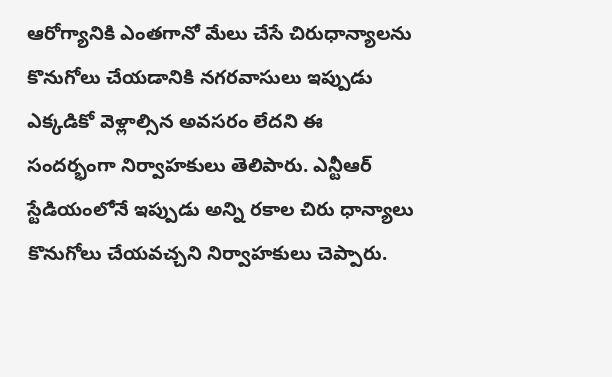ఆరోగ్యానికి ఎంతగానో మేలు చేసే చిరుధాన్యాలను కొనుగోలు చేయడానికి నగరవాసులు ఇప్పుడు ఎక్కడికో వెళ్లాల్సిన అవసరం లేదని ఈ సందర్భంగా నిర్వాహకులు తెలిపారు. ఎన్టీఆర్ స్టేడియంలోనే ఇప్పుడు అన్ని రకాల చిరు ధాన్యాలు కొనుగోలు చేయవచ్చని నిర్వాహకులు చెప్పారు.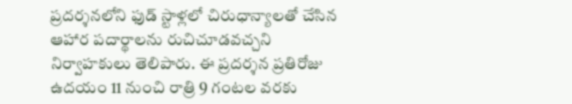ప్రదర్శనలోని ఫుడ్ స్టాళ్లలో చిరుధాన్యాలతో చేసిన ఆహార పదార్థాలను రుచిచూడవచ్చని నిర్వాహకులు తెలిపారు. ఈ ప్రదర్శన ప్రతిరోజు ఉదయం 11 నుంచి రాత్రి 9 గంటల వరకు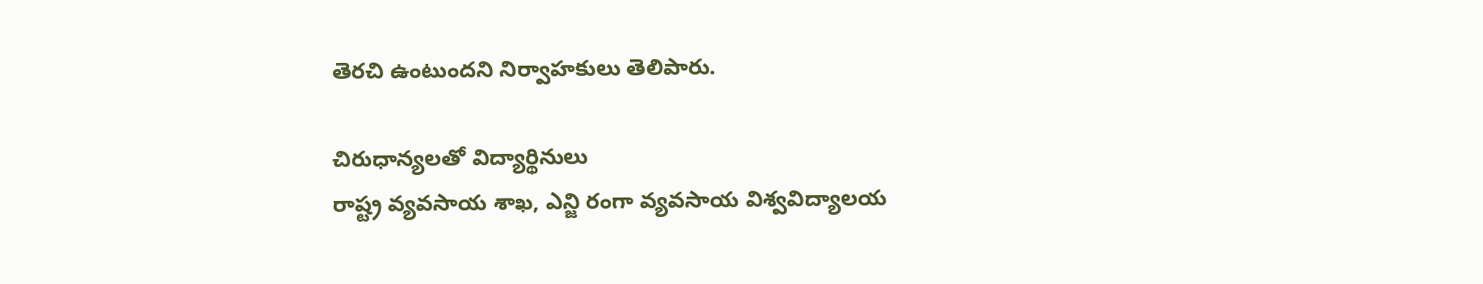తెరచి ఉంటుందని నిర్వాహకులు తెలిపారు.

చిరుధాన్యలతో విద్యార్థినులు
రాష్ట్ర వ్యవసాయ శాఖ, ఎన్జి రంగా వ్యవసాయ విశ్వవిద్యాలయ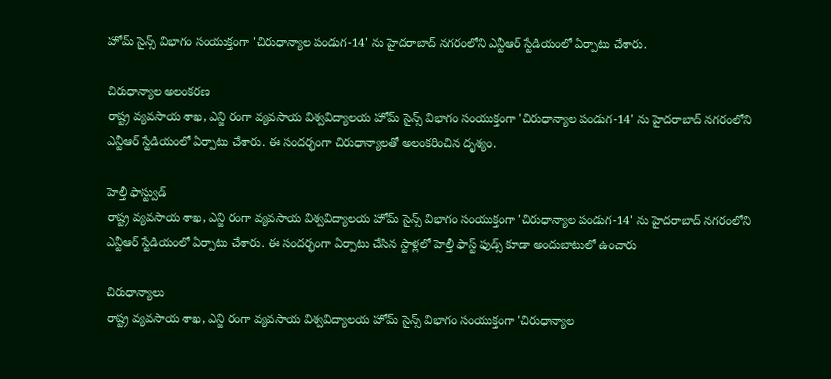హోమ్ సైన్స్ విభాగం సంయుక్తంగా 'చిరుధాన్యాల పండుగ-14' ను హైదరాబాద్ నగరంలోని ఎన్టీఆర్ స్టేడియంలో ఏర్పాటు చేశారు.

చిరుధాన్యాల అలంకరణ
రాష్ట్ర వ్యవసాయ శాఖ, ఎన్జి రంగా వ్యవసాయ విశ్వవిద్యాలయ హోమ్ సైన్స్ విభాగం సంయుక్తంగా 'చిరుధాన్యాల పండుగ-14' ను హైదరాబాద్ నగరంలోని ఎన్టీఆర్ స్టేడియంలో ఏర్పాటు చేశారు. ఈ సందర్భంగా చిరుధాన్యాలతో అలంకరించిన దృశ్యం.

హెల్తీ ఫాస్ట్వుడ్
రాష్ట్ర వ్యవసాయ శాఖ, ఎన్జి రంగా వ్యవసాయ విశ్వవిద్యాలయ హోమ్ సైన్స్ విభాగం సంయుక్తంగా 'చిరుధాన్యాల పండుగ-14' ను హైదరాబాద్ నగరంలోని ఎన్టీఆర్ స్టేడియంలో ఏర్పాటు చేశారు. ఈ సందర్భంగా ఏర్పాటు చేసిన స్టాళ్లలో హెల్తీ ఫాస్ట్ ఫుడ్స్ కూడా అందుబాటులో ఉంచారు

చిరుధాన్యాలు
రాష్ట్ర వ్యవసాయ శాఖ, ఎన్జి రంగా వ్యవసాయ విశ్వవిద్యాలయ హోమ్ సైన్స్ విభాగం సంయుక్తంగా 'చిరుధాన్యాల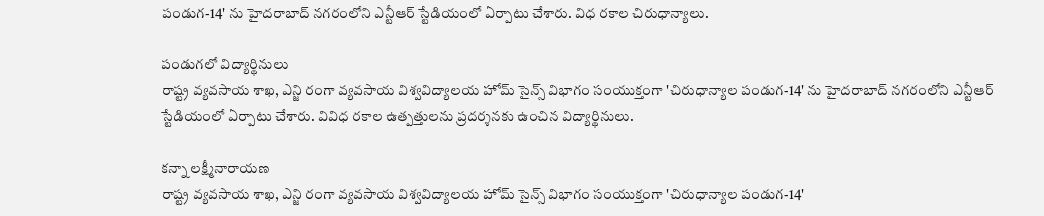పండుగ-14' ను హైదరాబాద్ నగరంలోని ఎన్టీఆర్ స్టేడియంలో ఏర్పాటు చేశారు. విధ రకాల చిరుధాన్యాలు.

పండుగలో విద్యార్థినులు
రాష్ట్ర వ్యవసాయ శాఖ, ఎన్జి రంగా వ్యవసాయ విశ్వవిద్యాలయ హోమ్ సైన్స్ విభాగం సంయుక్తంగా 'చిరుధాన్యాల పండుగ-14' ను హైదరాబాద్ నగరంలోని ఎన్టీఆర్ స్టేడియంలో ఏర్పాటు చేశారు. వివిధ రకాల ఉత్పత్తులను ప్రదర్శనకు ఉంచిన విద్యార్థినులు.

కన్నా లక్ష్మీనారాయణ
రాష్ట్ర వ్యవసాయ శాఖ, ఎన్జి రంగా వ్యవసాయ విశ్వవిద్యాలయ హోమ్ సైన్స్ విభాగం సంయుక్తంగా 'చిరుధాన్యాల పండుగ-14'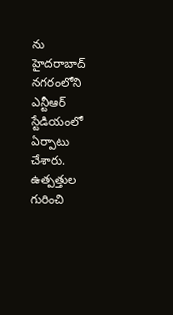ను హైదరాబాద్ నగరంలోని ఎన్టీఆర్ స్టేడియంలో ఏర్పాటు చేశారు. ఉత్పత్తుల గురించి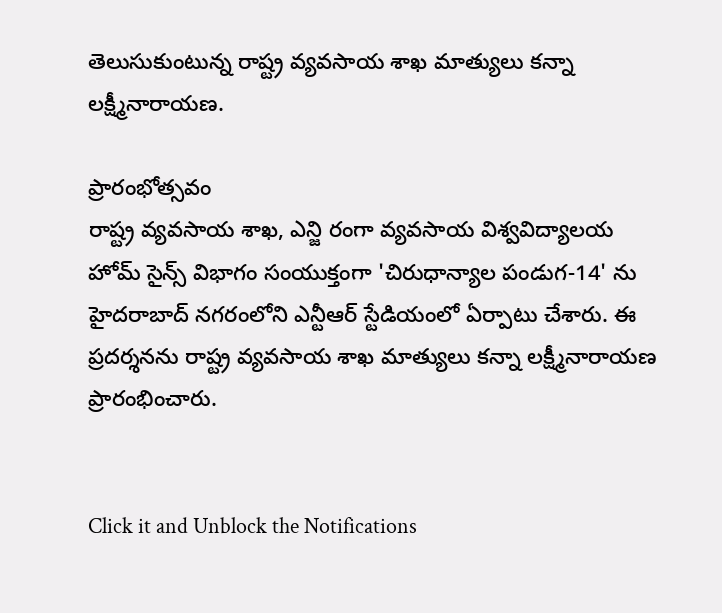తెలుసుకుంటున్న రాష్ట్ర వ్యవసాయ శాఖ మాత్యులు కన్నా లక్ష్మీనారాయణ.

ప్రారంభోత్సవం
రాష్ట్ర వ్యవసాయ శాఖ, ఎన్జి రంగా వ్యవసాయ విశ్వవిద్యాలయ హోమ్ సైన్స్ విభాగం సంయుక్తంగా 'చిరుధాన్యాల పండుగ-14' ను హైదరాబాద్ నగరంలోని ఎన్టీఆర్ స్టేడియంలో ఏర్పాటు చేశారు. ఈ ప్రదర్శనను రాష్ట్ర వ్యవసాయ శాఖ మాత్యులు కన్నా లక్ష్మీనారాయణ ప్రారంభించారు.


Click it and Unblock the Notifications